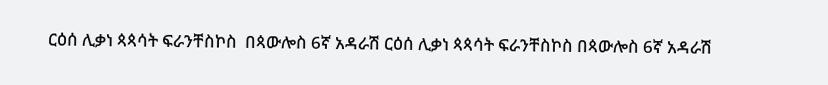ርዕሰ ሊቃነ ጳጳሳት ፍራንቸስኮስ  በጳውሎስ 6ኛ አዳራሽ ርዕሰ ሊቃነ ጳጳሳት ፍራንቸስኮስ በጳውሎስ 6ኛ አዳራሽ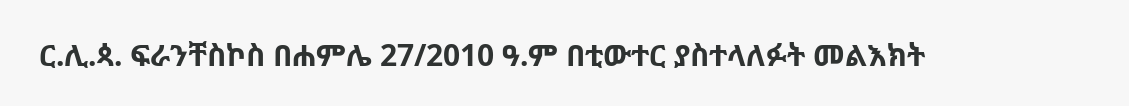ር.ሊ.ጳ. ፍራንቸስኮስ በሐምሌ 27/2010 ዓ.ም በቲውተር ያስተላለፉት መልእክት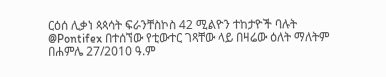ርዕሰ ሊቃነ ጳጳሳት ፍራንቸስኮስ 42 ሚልዮን ተከታዮች ባሉት @Pontifex በተሰኘው የቲውተር ገጻቸው ላይ በዛሬው ዕለት ማለትም በሐምሌ 27/2010 ዓ.ም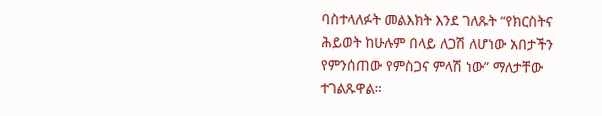ባስተላለፉት መልእክት እንደ ገለጹት “የክርስትና ሕይወት ከሁሉም በላይ ለጋሽ ለሆነው አበታችን የምንሰጠው የምስጋና ምላሽ ነው” ማለታቸው ተገልጹዋል።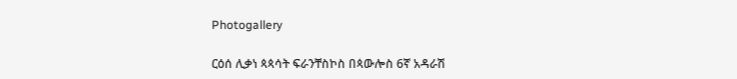Photogallery

ርዕሰ ሊቃነ ጳጳሳት ፍራንቸስኮስ በጳውሎስ 6ኛ አዳራሽ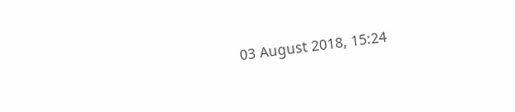03 August 2018, 15:24